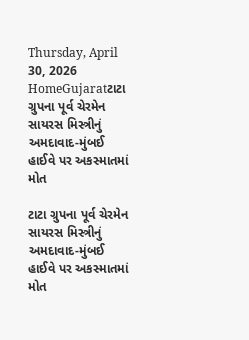Thursday, April 30, 2026
HomeGujaratટાટા ગ્રુપના પૂર્વ ચેરમેન સાયરસ મિસ્ત્રીનું અમદાવાદ-મુંબઈ હાઈવે પર અકસ્માતમાં મોત

ટાટા ગ્રુપના પૂર્વ ચેરમેન સાયરસ મિસ્ત્રીનું અમદાવાદ-મુંબઈ હાઈવે પર અકસ્માતમાં મોત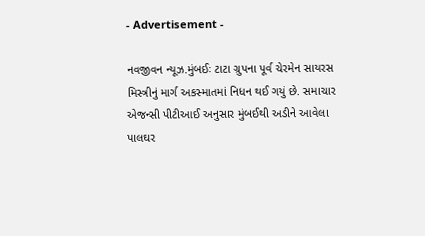- Advertisement -

નવજીવન ન્યૂઝ.મુંબઈઃ ટાટા ગ્રુપના પૂર્વ ચેરમેન સાયરસ મિસ્ત્રીનું માર્ગ અકસ્માતમાં નિધન થઈ ગયું છે. સમાચાર એજન્સી પીટીઆઈ અનુસાર મુંબઈથી અડીને આવેલા પાલઘર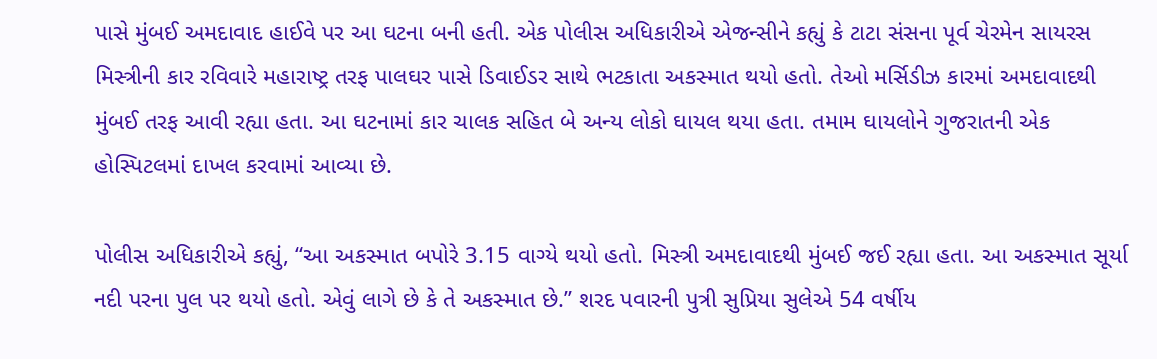પાસે મુંબઈ અમદાવાદ હાઈવે પર આ ઘટના બની હતી. એક પોલીસ અધિકારીએ એજન્સીને કહ્યું કે ટાટા સંસના પૂર્વ ચેરમેન સાયરસ મિસ્ત્રીની કાર રવિવારે મહારાષ્ટ્ર તરફ પાલઘર પાસે ડિવાઈડર સાથે ભટકાતા અકસ્માત થયો હતો. તેઓ મર્સિડીઝ કારમાં અમદાવાદથી મુંબઈ તરફ આવી રહ્યા હતા. આ ઘટનામાં કાર ચાલક સહિત બે અન્ય લોકો ઘાયલ થયા હતા. તમામ ઘાયલોને ગુજરાતની એક હોસ્પિટલમાં દાખલ કરવામાં આવ્યા છે.

પોલીસ અધિકારીએ કહ્યું, “આ અકસ્માત બપોરે 3.15 વાગ્યે થયો હતો. મિસ્ત્રી અમદાવાદથી મુંબઈ જઈ રહ્યા હતા. આ અકસ્માત સૂર્યા નદી પરના પુલ પર થયો હતો. એવું લાગે છે કે તે અકસ્માત છે.” શરદ પવારની પુત્રી સુપ્રિયા સુલેએ 54 વર્ષીય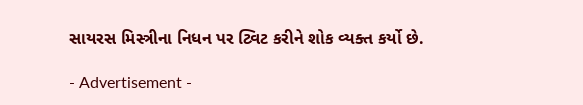સાયરસ મિસ્ત્રીના નિધન પર ટ્વિટ કરીને શોક વ્યક્ત કર્યો છે.

- Advertisement -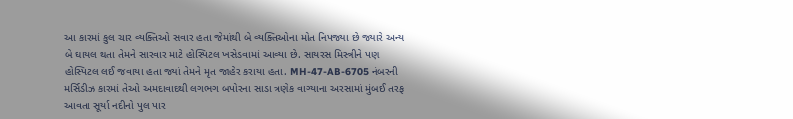આ કારમાં કુલ ચાર વ્યક્તિઓ સવાર હતા જેમાંથી બે વ્યક્તિઓના મોત નિપજ્યા છે જ્યારે અન્ય બે ઘાયલ થતા તેમને સારવાર માટે હોસ્પિટલ ખસેડવામાં આવ્યા છે. સાયરસ મિસ્ત્રીને પણ હોસ્પિટલ લઈ જવાયા હતા જ્યાં તેમને મૃત જાહેર કરાયા હતા. MH-47-AB-6705 નંબરની મર્સિડીઝ કારમાં તેઓ અમદાવાદથી લગભગ બપોરના સાડા ત્રણેક વાગ્યાના અરસામાં મુંબઈ તરફ આવતા સૂર્યા નદીનો પુલ પાર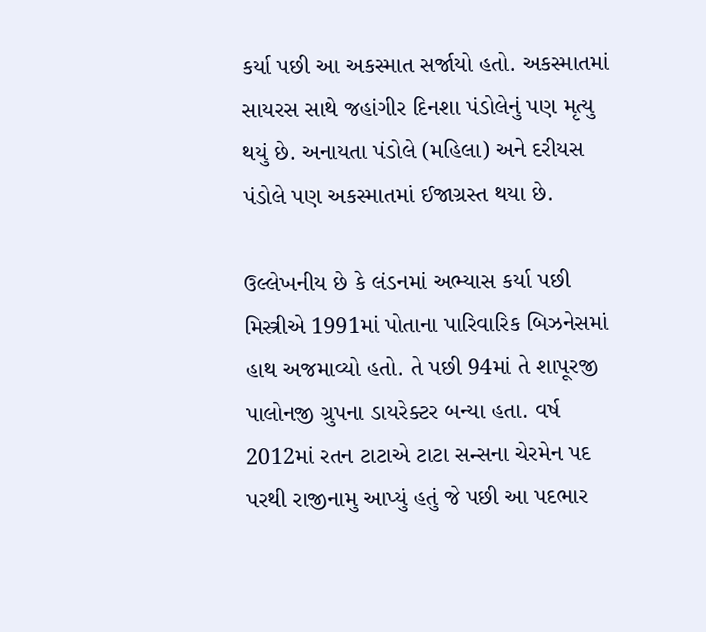કર્યા પછી આ અકસ્માત સર્જાયો હતો. અકસ્માતમાં સાયરસ સાથે જહાંગીર દિનશા પંડોલેનું પણ મૃત્યુ થયું છે. અનાયતા પંડોલે (મહિલા) અને દરીયસ પંડોલે પણ અકસ્માતમાં ઈજાગ્રસ્ત થયા છે.

ઉલ્લેખનીય છે કે લંડનમાં અભ્યાસ કર્યા પછી મિસ્ત્રીએ 1991માં પોતાના પારિવારિક બિઝનેસમાં હાથ અજમાવ્યો હતો. તે પછી 94માં તે શાપૂરજી પાલોનજી ગ્રુપના ડાયરેક્ટર બન્યા હતા. વર્ષ 2012માં રતન ટાટાએ ટાટા સન્સના ચેરમેન પદ પરથી રાજીનામુ આપ્યું હતું જે પછી આ પદભાર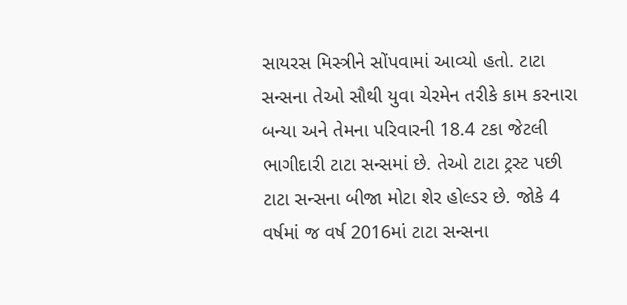સાયરસ મિસ્ત્રીને સોંપવામાં આવ્યો હતો. ટાટા સન્સના તેઓ સૌથી યુવા ચેરમેન તરીકે કામ કરનારા બન્યા અને તેમના પરિવારની 18.4 ટકા જેટલી ભાગીદારી ટાટા સન્સમાં છે. તેઓ ટાટા ટ્રસ્ટ પછી ટાટા સન્સના બીજા મોટા શેર હોલ્ડર છે. જોકે 4 વર્ષમાં જ વર્ષ 2016માં ટાટા સન્સના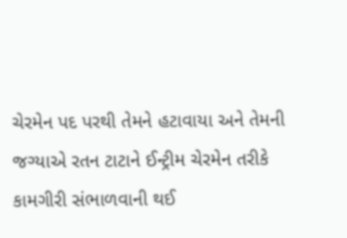ચેરમેન પદ પરથી તેમને હટાવાયા અને તેમની જગ્યાએ રતન ટાટાને ઈન્ટ્રીમ ચેરમેન તરીકે કામગીરી સંભાળવાની થઈ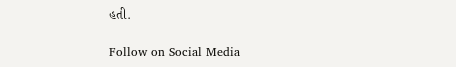હતી.

Follow on Social Media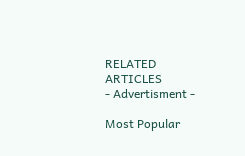RELATED ARTICLES
- Advertisment -

Most Popular